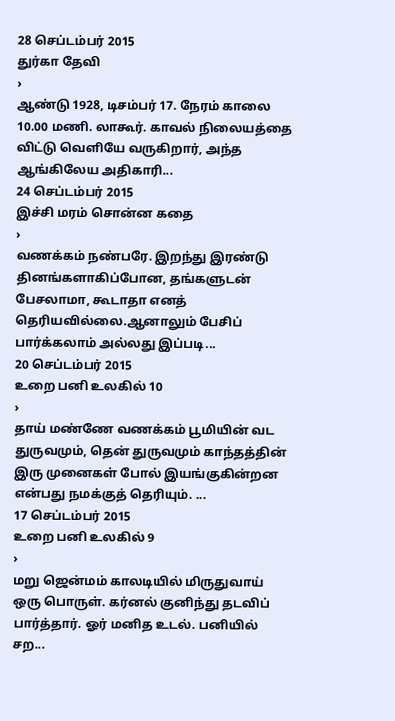28 செப்டம்பர் 2015
துர்கா தேவி
›
ஆண்டு 1928, டிசம்பர் 17. நேரம் காலை 10.00 மணி. லாகூர். காவல் நிலையத்தை விட்டு வெளியே வருகிறார், அந்த ஆங்கிலேய அதிகாரி...
24 செப்டம்பர் 2015
இச்சி மரம் சொன்ன கதை
›
வணக்கம் நண்பரே. இறந்து இரண்டு தினங்களாகிப்போன, தங்களுடன் பேசலாமா, கூடாதா எனத் தெரியவில்லை.ஆனாலும் பேசிப் பார்க்கலாம் அல்லது இப்படி...
20 செப்டம்பர் 2015
உறை பனி உலகில் 10
›
தாய் மண்ணே வணக்கம் பூமியின் வட துருவமும், தென் துருவமும் காந்தத்தின் இரு முனைகள் போல் இயங்குகின்றன என்பது நமக்குத் தெரியும். ...
17 செப்டம்பர் 2015
உறை பனி உலகில் 9
›
மறு ஜென்மம் காலடியில் மிருதுவாய் ஒரு பொருள். கர்னல் குனிந்து தடவிப் பார்த்தார். ஓர் மனித உடல். பனியில் சற...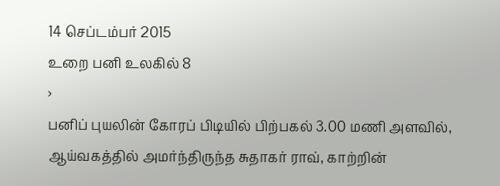14 செப்டம்பர் 2015
உறை பனி உலகில் 8
›
பனிப் புயலின் கோரப் பிடியில் பிற்பகல் 3.00 மணி அளவில், ஆய்வகத்தில் அமர்ந்திருந்த சுதாகர் ராவ், காற்றின்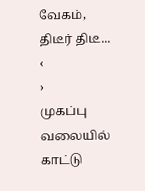வேகம், திடீர் திடீ...
‹
›
முகப்பு
வலையில் காட்டு